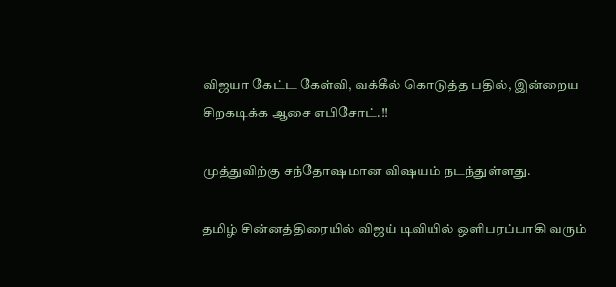விஜயா கேட்ட கேள்வி, வக்கீல் கொடுத்த பதில், இன்றைய சிறகடிக்க ஆசை எபிசோட்.!!

முத்துவிற்கு சந்தோஷமான விஷயம் நடந்துள்ளது.

தமிழ் சின்னத்திரையில் விஜய் டிவியில் ஒளிபரப்பாகி வரும்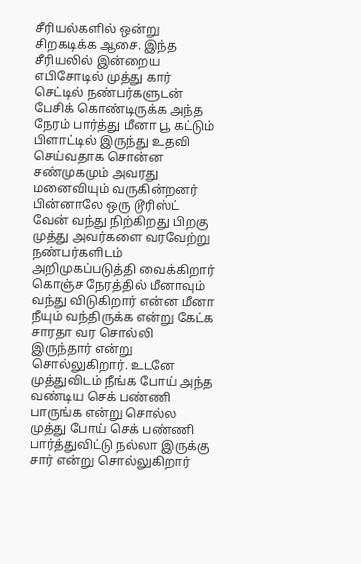சீரியல்களில் ஒன்று சிறகடிக்க ஆசை. இந்த சீரியலில் இன்றைய எபிசோடில் முத்து கார் செட்டில் நண்பர்களுடன் பேசிக் கொண்டிருக்க அந்த நேரம் பார்த்து மீனா பூ கட்டும் பிளாட்டில் இருந்து உதவி செய்வதாக சொன்ன சண்முகமும் அவரது மனைவியும் வருகின்றனர் பின்னாலே ஒரு டூரிஸ்ட் வேன் வந்து நிற்கிறது பிறகு முத்து அவர்களை வரவேற்று நண்பர்களிடம் அறிமுகப்படுத்தி வைக்கிறார் கொஞ்ச நேரத்தில் மீனாவும் வந்து விடுகிறார் என்ன மீனா நீயும் வந்திருக்க என்று கேட்க சாரதா வர சொல்லி இருந்தார் என்று சொல்லுகிறார். உடனே முத்துவிடம் நீங்க போய் அந்த வண்டிய செக் பண்ணி பாருங்க என்று சொல்ல முத்து போய் செக் பண்ணி பார்த்துவிட்டு நல்லா இருக்கு சார் என்று சொல்லுகிறார்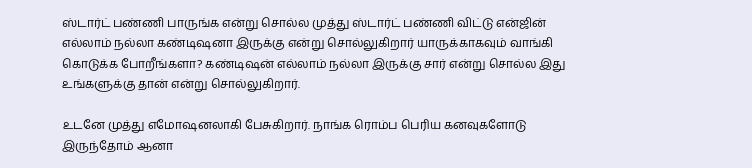ஸ்டார்ட் பண்ணி பாருங்க என்று சொல்ல முத்து ஸ்டார்ட் பண்ணி விட்டு என்ஜின் எல்லாம் நல்லா கண்டிஷனா இருக்கு என்று சொல்லுகிறார் யாருக்காகவும் வாங்கி கொடுக்க போறீங்களா? கண்டிஷன் எல்லாம் நல்லா இருக்கு சார் என்று சொல்ல இது உங்களுக்கு தான் என்று சொல்லுகிறார்.

உடனே முத்து எமோஷனலாகி பேசுகிறார். நாங்க ரொம்ப பெரிய கனவுகளோடு இருந்தோம் ஆனா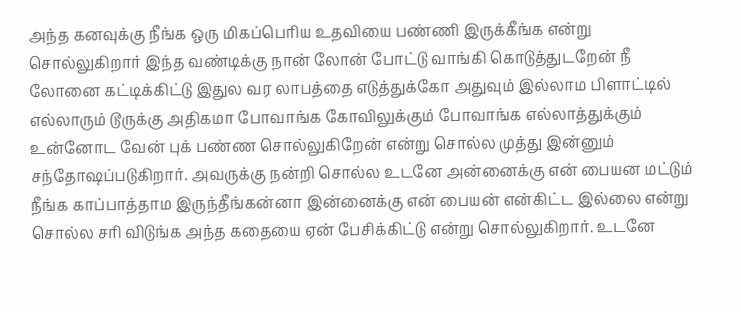அந்த கனவுக்கு நீங்க ஒரு மிகப்பெரிய உதவியை பண்ணி இருக்கீங்க என்று சொல்லுகிறார் இந்த வண்டிக்கு நான் லோன் போட்டு வாங்கி கொடுத்துடறேன் நீ லோனை கட்டிக்கிட்டு இதுல வர லாபத்தை எடுத்துக்கோ அதுவும் இல்லாம பிளாட்டில் எல்லாரும் டூருக்கு அதிகமா போவாங்க கோவிலுக்கும் போவாங்க எல்லாத்துக்கும் உன்னோட வேன் புக் பண்ண சொல்லுகிறேன் என்று சொல்ல முத்து இன்னும் சந்தோஷப்படுகிறார். அவருக்கு நன்றி சொல்ல உடனே அன்னைக்கு என் பையன மட்டும் நீங்க காப்பாத்தாம இருந்தீங்கன்னா இன்னைக்கு என் பையன் என்கிட்ட இல்லை என்று சொல்ல சரி விடுங்க அந்த கதையை ஏன் பேசிக்கிட்டு என்று சொல்லுகிறார். உடனே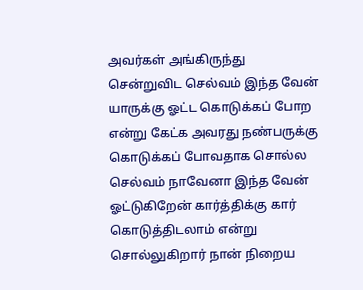அவர்கள் அங்கிருந்து சென்றுவிட செல்வம் இந்த வேன் யாருக்கு ஓட்ட கொடுக்கப் போற என்று கேட்க அவரது நண்பருக்கு கொடுக்கப் போவதாக சொல்ல செல்வம் நாவேனா இந்த வேன் ஓட்டுகிறேன் கார்த்திக்கு கார் கொடுத்திடலாம் என்று சொல்லுகிறார் நான் நிறைய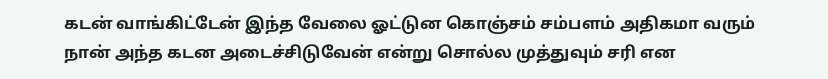கடன் வாங்கிட்டேன் இந்த வேலை ஓட்டுன கொஞ்சம் சம்பளம் அதிகமா வரும் நான் அந்த கடன அடைச்சிடுவேன் என்று சொல்ல முத்துவும் சரி என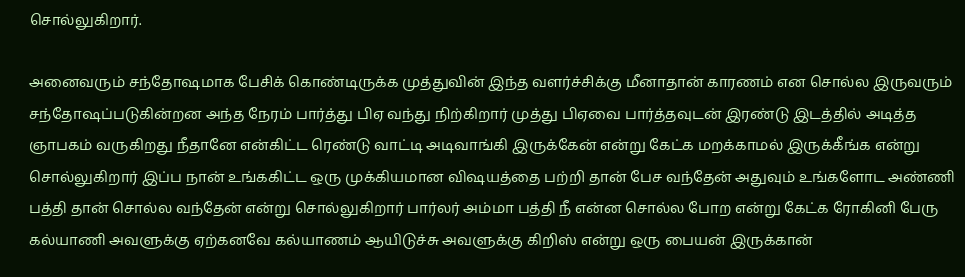சொல்லுகிறார்.

அனைவரும் சந்தோஷமாக பேசிக் கொண்டிருக்க முத்துவின் இந்த வளர்ச்சிக்கு மீனாதான் காரணம் என சொல்ல இருவரும் சந்தோஷப்படுகின்றன அந்த நேரம் பார்த்து பிஏ வந்து நிற்கிறார் முத்து பிஏவை பார்த்தவுடன் இரண்டு இடத்தில் அடித்த ஞாபகம் வருகிறது நீதானே என்கிட்ட ரெண்டு வாட்டி அடிவாங்கி இருக்கேன் என்று கேட்க மறக்காமல் இருக்கீங்க என்று சொல்லுகிறார் இப்ப நான் உங்ககிட்ட ஒரு முக்கியமான விஷயத்தை பற்றி தான் பேச வந்தேன் அதுவும் உங்களோட அண்ணி பத்தி தான் சொல்ல வந்தேன் என்று சொல்லுகிறார் பார்லர் அம்மா பத்தி நீ என்ன சொல்ல போற என்று கேட்க ரோகினி பேரு கல்யாணி அவளுக்கு ஏற்கனவே கல்யாணம் ஆயிடுச்சு அவளுக்கு கிறிஸ் என்று ஒரு பையன் இருக்கான்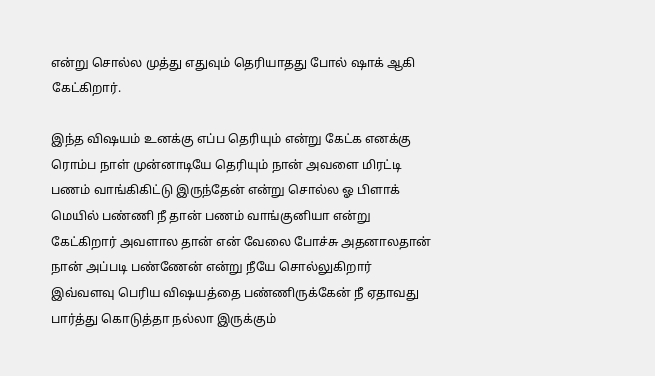என்று சொல்ல முத்து எதுவும் தெரியாதது போல் ஷாக் ஆகி கேட்கிறார்.

இந்த விஷயம் உனக்கு எப்ப தெரியும் என்று கேட்க எனக்கு ரொம்ப நாள் முன்னாடியே தெரியும் நான் அவளை மிரட்டி பணம் வாங்கிகிட்டு இருந்தேன் என்று சொல்ல ஓ பிளாக் மெயில் பண்ணி நீ தான் பணம் வாங்குனியா என்று கேட்கிறார் அவளால தான் என் வேலை போச்சு அதனாலதான் நான் அப்படி பண்ணேன் என்று நீயே சொல்லுகிறார் இவ்வளவு பெரிய விஷயத்தை பண்ணிருக்கேன் நீ ஏதாவது பார்த்து கொடுத்தா நல்லா இருக்கும்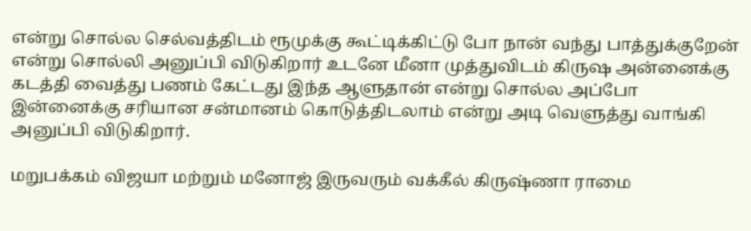என்று சொல்ல செல்வத்திடம் ரூமுக்கு கூட்டிக்கிட்டு போ நான் வந்து பாத்துக்குறேன் என்று சொல்லி அனுப்பி விடுகிறார் உடனே மீனா முத்துவிடம் கிருஷ அன்னைக்கு கடத்தி வைத்து பணம் கேட்டது இந்த ஆளுதான் என்று சொல்ல அப்போ இன்னைக்கு சரியான சன்மானம் கொடுத்திடலாம் என்று அடி வெளுத்து வாங்கி அனுப்பி விடுகிறார்.

மறுபக்கம் விஜயா மற்றும் மனோஜ் இருவரும் வக்கீல் கிருஷ்ணா ராமை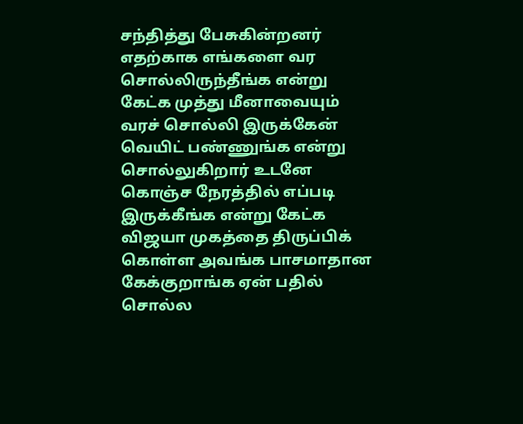சந்தித்து பேசுகின்றனர் எதற்காக எங்களை வர சொல்லிருந்தீங்க என்று கேட்க முத்து மீனாவையும் வரச் சொல்லி இருக்கேன் வெயிட் பண்ணுங்க என்று சொல்லுகிறார் உடனே கொஞ்ச நேரத்தில் எப்படி இருக்கீங்க என்று கேட்க விஜயா முகத்தை திருப்பிக் கொள்ள அவங்க பாசமாதான கேக்குறாங்க ஏன் பதில் சொல்ல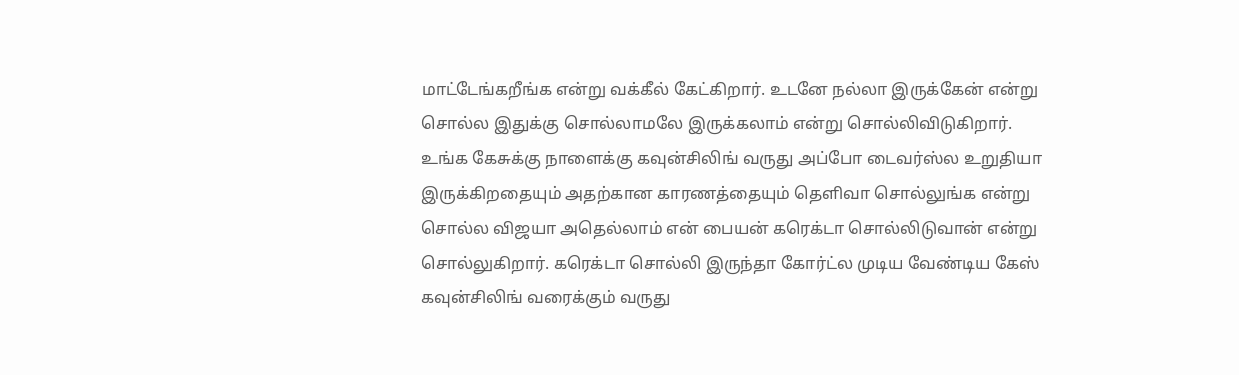மாட்டேங்கறீங்க என்று வக்கீல் கேட்கிறார். உடனே நல்லா இருக்கேன் என்று சொல்ல இதுக்கு சொல்லாமலே இருக்கலாம் என்று சொல்லிவிடுகிறார். உங்க கேசுக்கு நாளைக்கு கவுன்சிலிங் வருது அப்போ டைவர்ஸ்ல உறுதியா இருக்கிறதையும் அதற்கான காரணத்தையும் தெளிவா சொல்லுங்க என்று சொல்ல விஜயா அதெல்லாம் என் பையன் கரெக்டா சொல்லிடுவான் என்று சொல்லுகிறார். கரெக்டா சொல்லி இருந்தா கோர்ட்ல முடிய வேண்டிய கேஸ் கவுன்சிலிங் வரைக்கும் வருது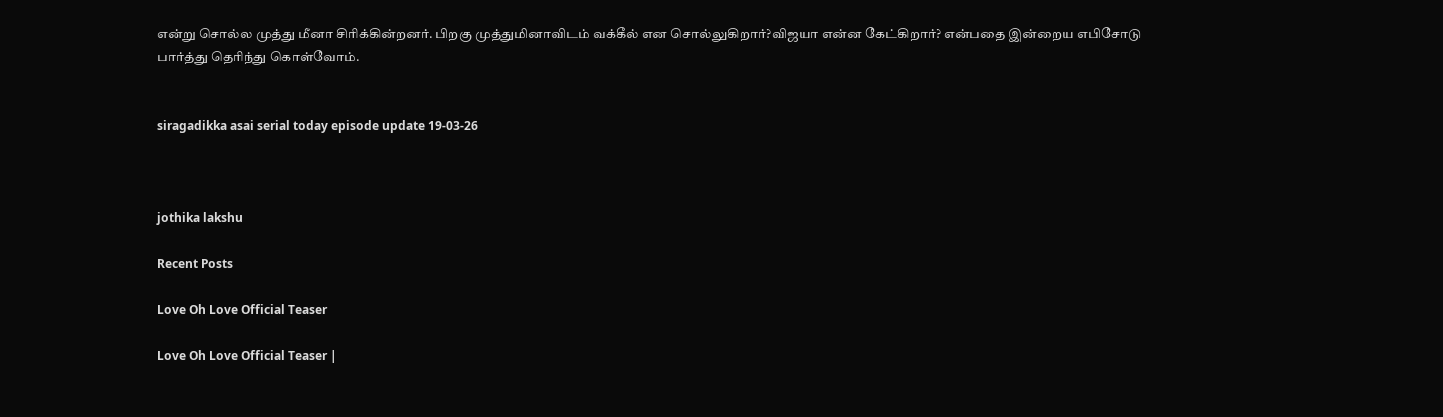என்று சொல்ல முத்து மீனா சிரிக்கின்றனர். பிறகு முத்துமினாவிடம் வக்கீல் என சொல்லுகிறார்?விஜயா என்ன கேட்கிறார்? என்பதை இன்றைய எபிசோடு பார்த்து தெரிந்து கொள்வோம்.


siragadikka asai serial today episode update 19-03-26



jothika lakshu

Recent Posts

Love Oh Love Official Teaser

Love Oh Love Official Teaser |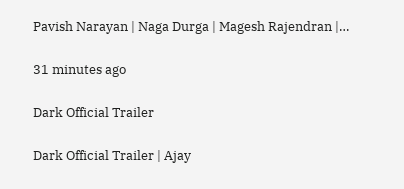Pavish Narayan | Naga Durga | Magesh Rajendran |…

31 minutes ago

Dark Official Trailer

Dark Official Trailer | Ajay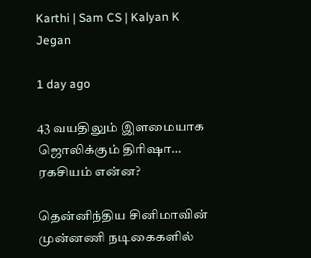Karthi | Sam CS | Kalyan K Jegan

1 day ago

43 வயதிலும் இளமையாக ஜொலிக்கும் திரிஷா… ரகசியம் என்ன?

தென்னிந்திய சினிமாவின் முன்னணி நடிகைகளில்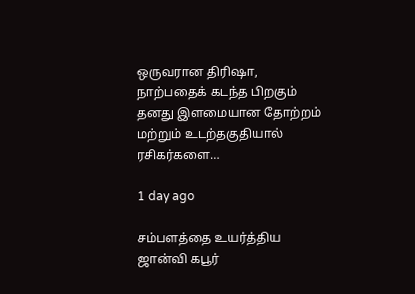ஒருவரான திரிஷா, நாற்பதைக் கடந்த பிறகும் தனது இளமையான தோற்றம் மற்றும் உடற்தகுதியால் ரசிகர்களை…

1 day ago

சம்பளத்தை உயர்த்திய ஜான்வி கபூர்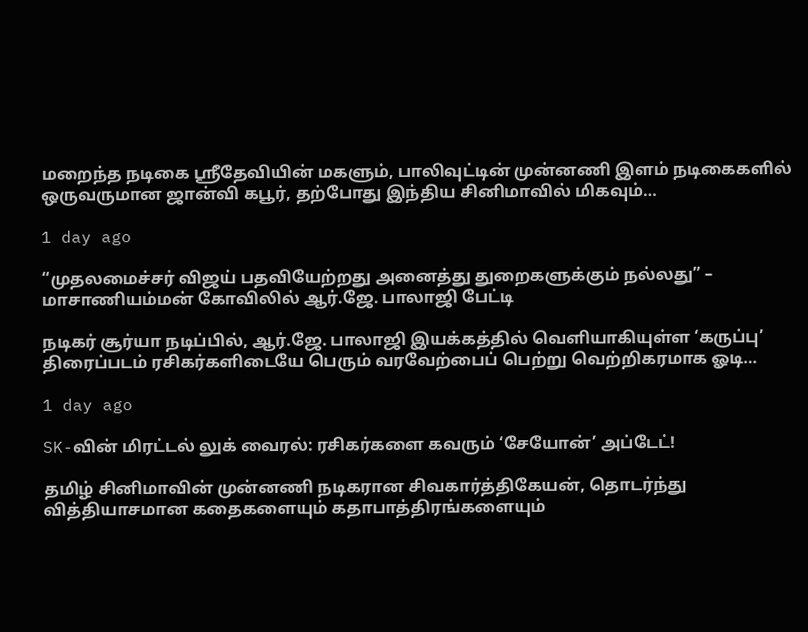மறைந்த நடிகை ஸ்ரீதேவியின் மகளும், பாலிவுட்டின் முன்னணி இளம் நடிகைகளில் ஒருவருமான ஜான்வி கபூர், தற்போது இந்திய சினிமாவில் மிகவும்…

1 day ago

“முதலமைச்சர் விஜய் பதவியேற்றது அனைத்து துறைகளுக்கும் நல்லது” – மாசாணியம்மன் கோவிலில் ஆர்.ஜே. பாலாஜி பேட்டி

நடிகர் சூர்யா நடிப்பில், ஆர்.ஜே. பாலாஜி இயக்கத்தில் வெளியாகியுள்ள ‘கருப்பு’ திரைப்படம் ரசிகர்களிடையே பெரும் வரவேற்பைப் பெற்று வெற்றிகரமாக ஓடி…

1 day ago

SK-வின் மிரட்டல் லுக் வைரல்: ரசிகர்களை கவரும் ‘சேயோன்’ அப்டேட்!

தமிழ் சினிமாவின் முன்னணி நடிகரான சிவகார்த்திகேயன், தொடர்ந்து வித்தியாசமான கதைகளையும் கதாபாத்திரங்களையும்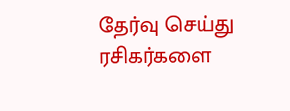தேர்வு செய்து ரசிகர்களை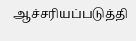ஆச்சரியப்படுத்தி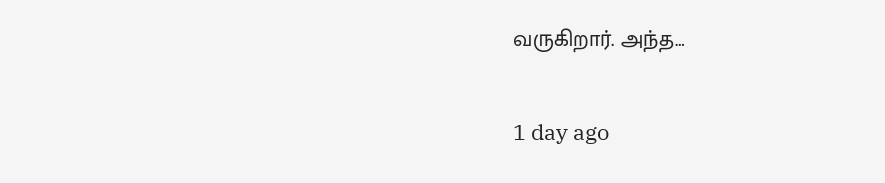வருகிறார். அந்த…

1 day ago